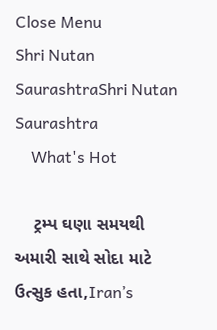Close Menu
Shri Nutan SaurashtraShri Nutan Saurashtra
    What's Hot

    ટ્રમ્પ ઘણા સમયથી અમારી સાથે સોદા માટે ઉત્સુક હતા,Iran’s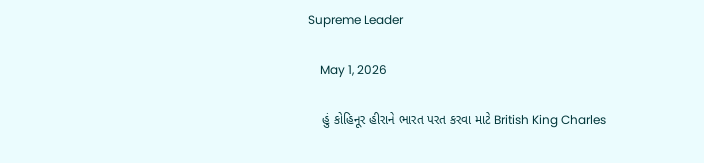Supreme Leader

    May 1, 2026

    હું કોહિનૂર હીરાને ભારત પરત કરવા માટે British King Charles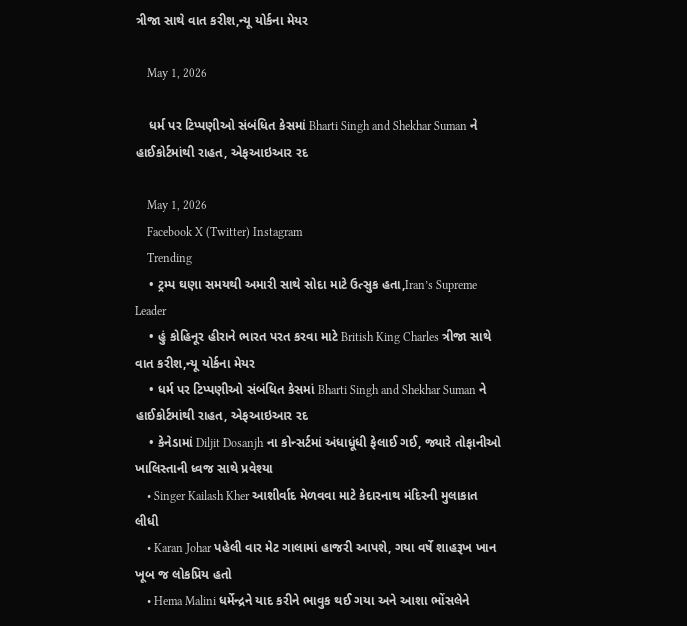ત્રીજા સાથે વાત કરીશ,ન્યૂ યોર્કના મેયર

    May 1, 2026

    ધર્મ પર ટિપ્પણીઓ સંબંધિત કેસમાં Bharti Singh and Shekhar Suman ને હાઈકોર્ટમાંથી રાહત, એફઆઇઆર રદ

    May 1, 2026
    Facebook X (Twitter) Instagram
    Trending
    • ટ્રમ્પ ઘણા સમયથી અમારી સાથે સોદા માટે ઉત્સુક હતા,Iran’s Supreme Leader
    • હું કોહિનૂર હીરાને ભારત પરત કરવા માટે British King Charles ત્રીજા સાથે વાત કરીશ,ન્યૂ યોર્કના મેયર
    • ધર્મ પર ટિપ્પણીઓ સંબંધિત કેસમાં Bharti Singh and Shekhar Suman ને હાઈકોર્ટમાંથી રાહત, એફઆઇઆર રદ
    • કેનેડામાં Diljit Dosanjh ના કોન્સર્ટમાં અંધાધૂંધી ફેલાઈ ગઈ, જ્યારે તોફાનીઓ ખાલિસ્તાની ધ્વજ સાથે પ્રવેશ્યા
    • Singer Kailash Kher આશીર્વાદ મેળવવા માટે કેદારનાથ મંદિરની મુલાકાત લીધી
    • Karan Johar પહેલી વાર મેટ ગાલામાં હાજરી આપશે, ગયા વર્ષે શાહરૂખ ખાન ખૂબ જ લોકપ્રિય હતો
    • Hema Malini ધર્મેન્દ્રને યાદ કરીને ભાવુક થઈ ગયા અને આશા ભોંસલેને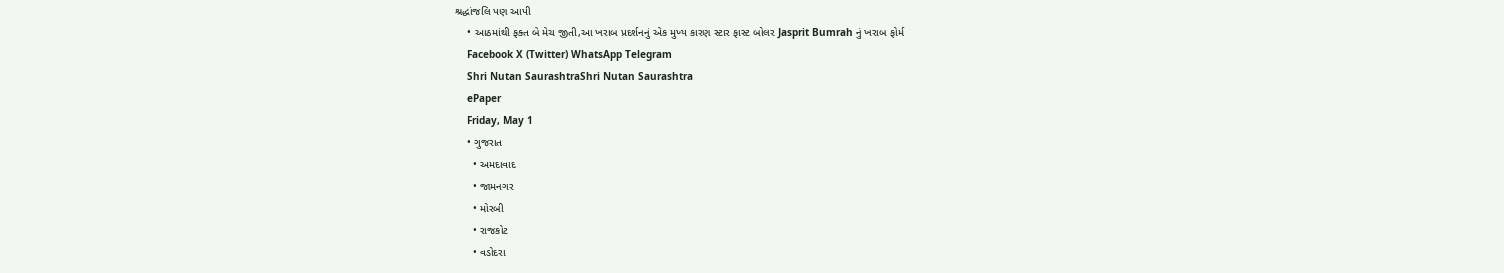શ્રદ્ધાંજલિ પણ આપી
    • આઠમાંથી ફક્ત બે મેચ જીતી,આ ખરાબ પ્રદર્શનનું એક મુખ્ય કારણ સ્ટાર ફાસ્ટ બોલર Jasprit Bumrah નું ખરાબ ફોર્મ
    Facebook X (Twitter) WhatsApp Telegram
    Shri Nutan SaurashtraShri Nutan Saurashtra
    ePaper
    Friday, May 1
    • ગુજરાત
      • અમદાવાદ
      • જામનગર
      • મોરબી
      • રાજકોટ
      • વડોદરા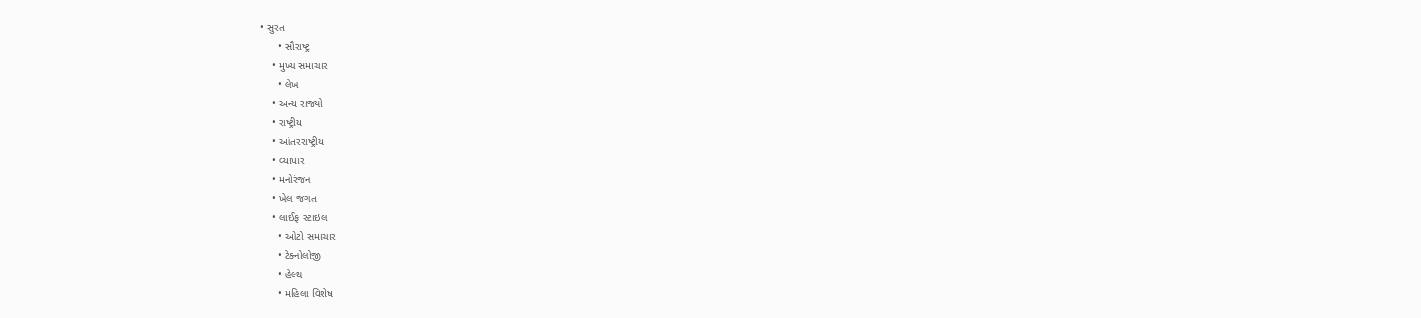• સુરત
      • સૌરાષ્ટ્ર
    • મુખ્ય સમાચાર
      • લેખ
    • અન્ય રાજ્યો
    • રાષ્ટ્રીય
    • આંતરરાષ્ટ્રીય
    • વ્યાપાર
    • મનોરંજન
    • ખેલ જગત
    • લાઈફ સ્ટાઇલ
      • ઓટો સમાચાર
      • ટેક્નોલોજી
      • હેલ્થ
      • મહિલા વિશેષ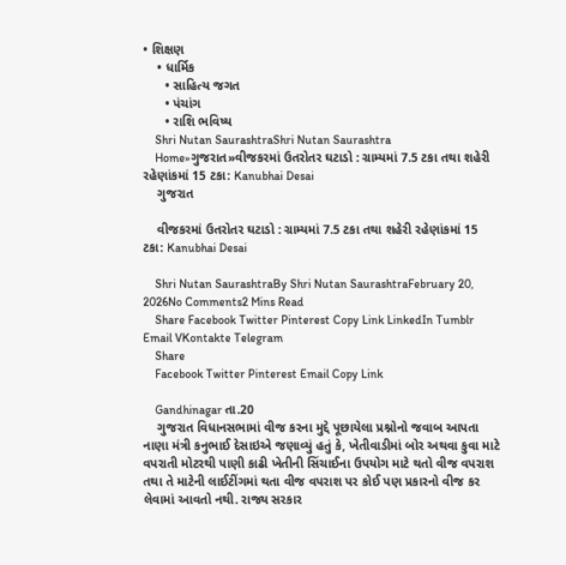• શિક્ષણ
    • ધાર્મિક
      • સાહિત્ય જગત
      • પંચાંગ
      • રાશિ ભવિષ્ય
    Shri Nutan SaurashtraShri Nutan Saurashtra
    Home»ગુજરાત»વીજકરમાં ઉતરોતર ઘટાડો : ગ્રામ્યમાં 7.5 ટકા તથા શહેરી રહેણાંકમાં 15 ટકા: Kanubhai Desai
    ગુજરાત

    વીજકરમાં ઉતરોતર ઘટાડો : ગ્રામ્યમાં 7.5 ટકા તથા શહેરી રહેણાંકમાં 15 ટકા: Kanubhai Desai

    Shri Nutan SaurashtraBy Shri Nutan SaurashtraFebruary 20, 2026No Comments2 Mins Read
    Share Facebook Twitter Pinterest Copy Link LinkedIn Tumblr Email VKontakte Telegram
    Share
    Facebook Twitter Pinterest Email Copy Link

    Gandhinagar તા.20
    ગુજરાત વિધાનસભામાં વીજ કરના મુદ્દે પૂછાયેલા પ્રશ્નોનો જવાબ આપતા નાણા મંત્રી કનુભાઈ દેસાઇએ જણાવ્યું હતું કે, ખેતીવાડીમાં બોર અથવા કુવા માટે વપરાતી મોટરથી પાણી કાઢી ખેતીની સિંચાઈના ઉપયોગ માટે થતો વીજ વપરાશ તથા તે માટેની લાઈટીંગમાં થતા વીજ વપરાશ પર કોઈ પણ પ્રકારનો વીજ કર લેવામાં આવતો નથી. રાજ્ય સરકાર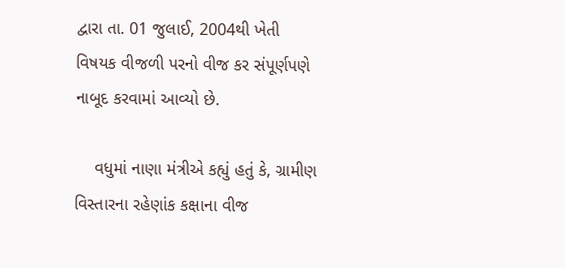દ્વારા તા. 01 જુલાઈ, 2004થી ખેતી વિષયક વીજળી પરનો વીજ કર સંપૂર્ણપણે નાબૂદ કરવામાં આવ્યો છે.

    વધુમાં નાણા મંત્રીએ કહ્યું હતું કે, ગ્રામીણ વિસ્તારના રહેણાંક કક્ષાના વીજ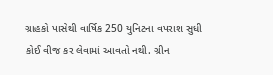ગ્રાહકો પાસેથી વાર્ષિક 250 યુનિટના વપરાશ સુધી કોઈ વીજ કર લેવામાં આવતો નથી. ગ્રીન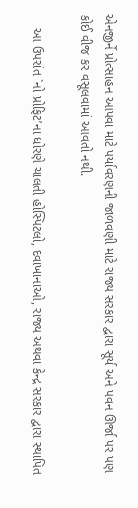એનજીર્ને પ્રોત્સાહન આપવા માટે પર્યાવરણની જાળવણી માટે રાજ્ય સરકાર દ્વારા સૂર્ય અને પવન ઊર્જા પર પણ કોઈ વીજ કર વસૂલવામાં આવતો નથી.

    આ ઉપરાંત `નો પ્રોફિટ’ના ધોરણે ચાલતી હોસ્પિટલો, દવાખાનાઓ, રાજ્ય અથવા કેન્દ્ર સરકાર દ્વારા સ્થાપિત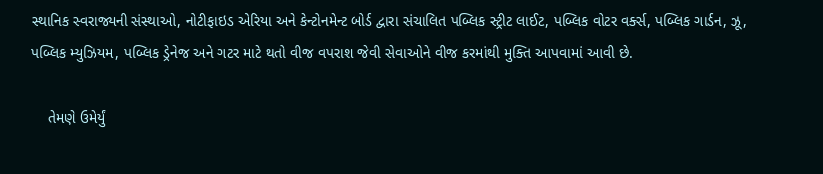સ્થાનિક સ્વરાજ્યની સંસ્થાઓ, નોટીફાઇડ એરિયા અને કેન્ટોનમેન્ટ બોર્ડ દ્વારા સંચાલિત પબ્લિક સ્ટ્રીટ લાઈટ, પબ્લિક વોટર વર્ક્સ, પબ્લિક ગાર્ડન, ઝૂ, પબ્લિક મ્યુઝિયમ, પબ્લિક ડ્રેનેજ અને ગટર માટે થતો વીજ વપરાશ જેવી સેવાઓને વીજ કરમાંથી મુક્તિ આપવામાં આવી છે.

    તેમણે ઉમેર્યું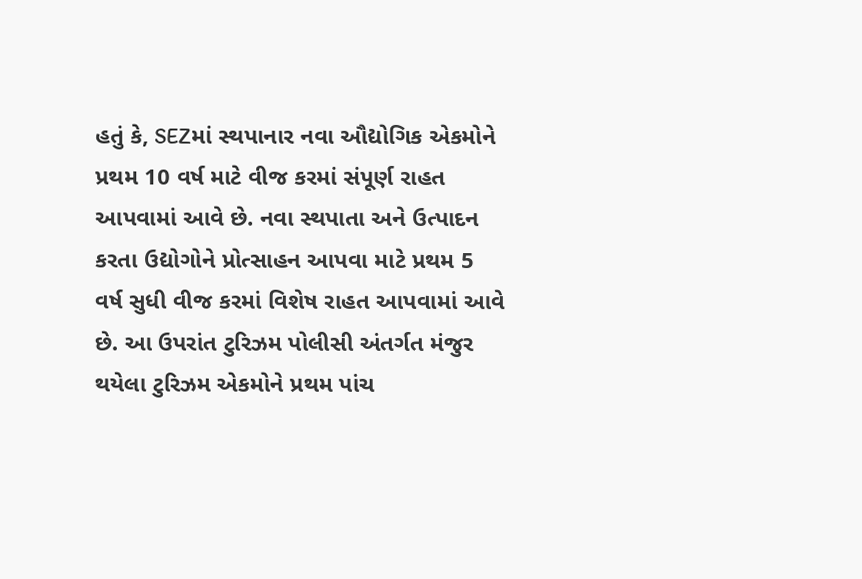હતું કે, SEZમાં સ્થપાનાર નવા ઔદ્યોગિક એકમોને પ્રથમ 10 વર્ષ માટે વીજ કરમાં સંપૂર્ણ રાહત આપવામાં આવે છે. નવા સ્થપાતા અને ઉત્પાદન કરતા ઉદ્યોગોને પ્રોત્સાહન આપવા માટે પ્રથમ 5 વર્ષ સુધી વીજ કરમાં વિશેષ રાહત આપવામાં આવે છે. આ ઉપરાંત ટુરિઝમ પોલીસી અંતર્ગત મંજુર થયેલા ટુરિઝમ એકમોને પ્રથમ પાંચ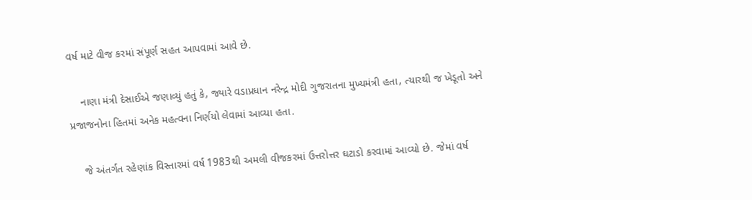વર્ષ માટે વીજ કરમાં સંપૂર્ણ સહત આપવામાં આવે છે.

    નાણા મંત્રી દેસાઈએ જણાવ્યું હતું કે, જ્યારે વડાપ્રધાન નરેન્દ્ર મોદી ગુજરાતના મુખ્યમંત્રી હતા, ત્યારથી જ ખેડૂતો અને પ્રજાજનોના હિતમાં અનેક મહત્વના નિર્ણયો લેવામાં આવ્યા હતા.

    જે અંતર્ગત રહેણાંક વિસ્તારમાં વર્ષ 1983થી અમલી વીજકરમાં ઉત્તરોત્તર ઘટાડો કરવામાં આવ્યો છે. જેમાં વર્ષ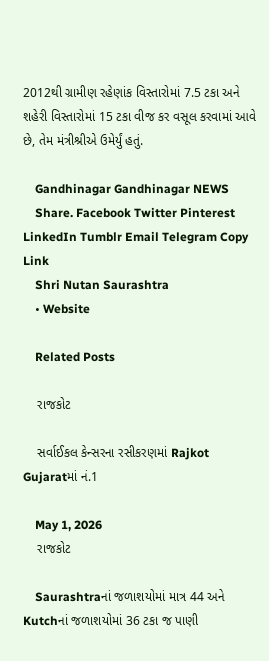2012થી ગ્રામીણ રહેણાંક વિસ્તારોમાં 7.5 ટકા અને શહેરી વિસ્તારોમાં 15 ટકા વીજ કર વસૂલ કરવામાં આવે છે, તેમ મંત્રીશ્રીએ ઉમેર્યું હતું.

    Gandhinagar Gandhinagar NEWS
    Share. Facebook Twitter Pinterest LinkedIn Tumblr Email Telegram Copy Link
    Shri Nutan Saurashtra
    • Website

    Related Posts

    રાજકોટ

    સર્વાઈકલ કેન્સરના રસીકરણમાં Rajkot Gujaratમાં નં.1

    May 1, 2026
    રાજકોટ

    Saurashtraનાં જળાશયોમાં માત્ર 44 અને Kutchનાં જળાશયોમાં 36 ટકા જ પાણી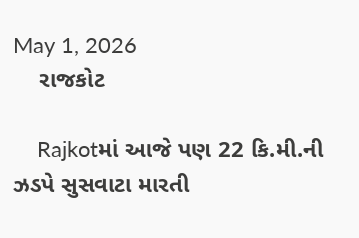May 1, 2026
    રાજકોટ

    Rajkotમાં આજે પણ 22 કિ.મી.ની ઝડપે સુસવાટા મારતી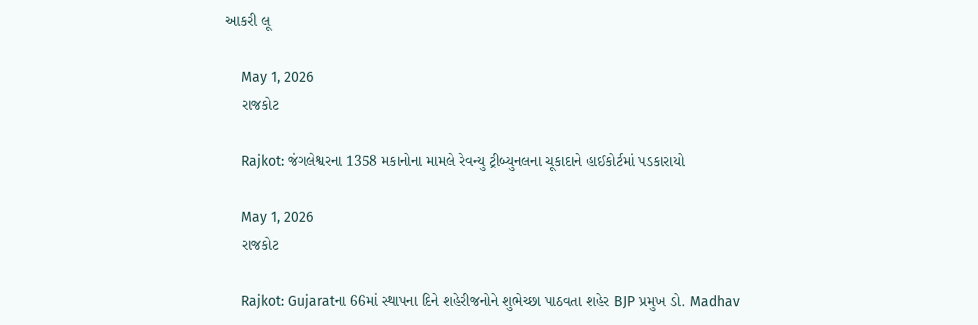આકરી લૂ

    May 1, 2026
    રાજકોટ

    Rajkot: જંગલેશ્વરના 1358 મકાનોના મામલે રેવન્યુ ટ્રીબ્યુનલના ચૂકાદાને હાઈકોર્ટમાં પડકારાયો

    May 1, 2026
    રાજકોટ

    Rajkot: Gujaratના 66માં સ્થાપના દિને શહેરીજનોને શુભેચ્છા પાઠવતા શહેર BJP પ્રમુખ ડો. Madhav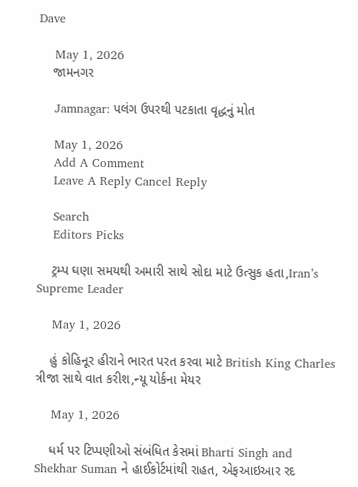Dave

    May 1, 2026
    જામનગર

    Jamnagar: પલંગ ઉપરથી પટકાતા વૃદ્ધનું મોત

    May 1, 2026
    Add A Comment
    Leave A Reply Cancel Reply

    Search
    Editors Picks

    ટ્રમ્પ ઘણા સમયથી અમારી સાથે સોદા માટે ઉત્સુક હતા,Iran’s Supreme Leader

    May 1, 2026

    હું કોહિનૂર હીરાને ભારત પરત કરવા માટે British King Charles ત્રીજા સાથે વાત કરીશ,ન્યૂ યોર્કના મેયર

    May 1, 2026

    ધર્મ પર ટિપ્પણીઓ સંબંધિત કેસમાં Bharti Singh and Shekhar Suman ને હાઈકોર્ટમાંથી રાહત, એફઆઇઆર રદ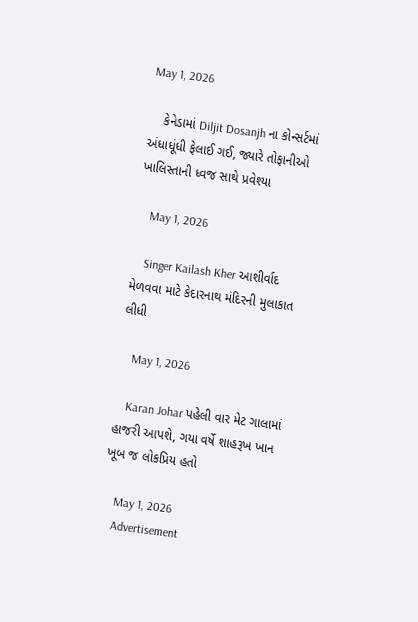May 1, 2026

    કેનેડામાં Diljit Dosanjh ના કોન્સર્ટમાં અંધાધૂંધી ફેલાઈ ગઈ, જ્યારે તોફાનીઓ ખાલિસ્તાની ધ્વજ સાથે પ્રવેશ્યા

    May 1, 2026

    Singer Kailash Kher આશીર્વાદ મેળવવા માટે કેદારનાથ મંદિરની મુલાકાત લીધી

    May 1, 2026

    Karan Johar પહેલી વાર મેટ ગાલામાં હાજરી આપશે, ગયા વર્ષે શાહરૂખ ખાન ખૂબ જ લોકપ્રિય હતો

    May 1, 2026
    Advertisement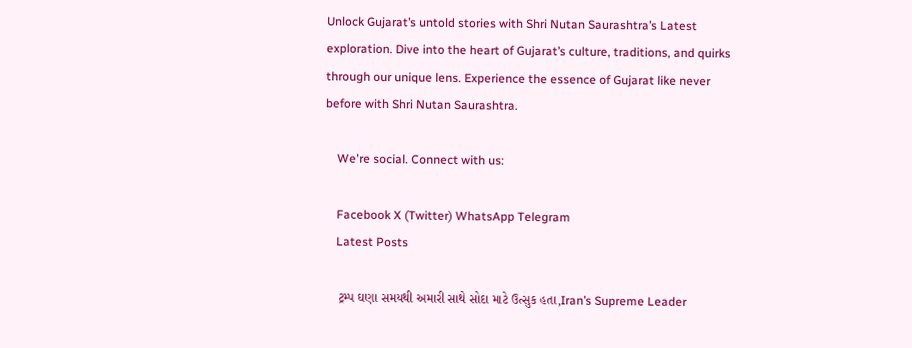Unlock Gujarat’s untold stories with Shri Nutan Saurashtra’s Latest exploration. Dive into the heart of Gujarat’s culture, traditions, and quirks through our unique lens. Experience the essence of Gujarat like never before with Shri Nutan Saurashtra.

    We're social. Connect with us:

    Facebook X (Twitter) WhatsApp Telegram
    Latest Posts

    ટ્રમ્પ ઘણા સમયથી અમારી સાથે સોદા માટે ઉત્સુક હતા,Iran’s Supreme Leader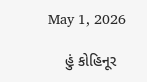May 1, 2026

    હું કોહિનૂર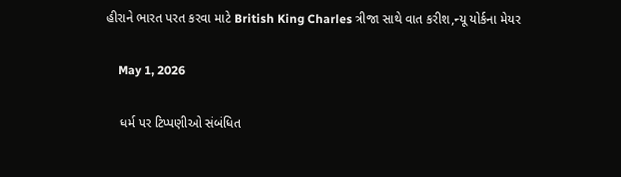હીરાને ભારત પરત કરવા માટે British King Charles ત્રીજા સાથે વાત કરીશ,ન્યૂ યોર્કના મેયર

    May 1, 2026

    ધર્મ પર ટિપ્પણીઓ સંબંધિત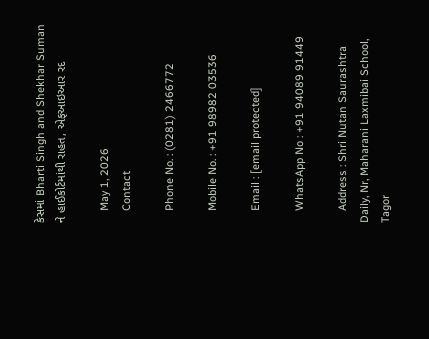કેસમાં Bharti Singh and Shekhar Suman ને હાઈકોર્ટમાંથી રાહત, એફઆઇઆર રદ

    May 1, 2026
    Contact

    Phone No. : (0281) 2466772

    Mobile No. : +91 98982 03536

    Email : [email protected]

    WhatsApp No : +91 94089 91449

    Address : Shri Nutan Saurashtra Daily, Nr, Maharani Laxmibai School, Tagor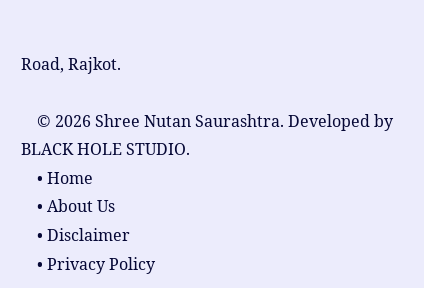Road, Rajkot.

    © 2026 Shree Nutan Saurashtra. Developed by BLACK HOLE STUDIO.
    • Home
    • About Us
    • Disclaimer
    • Privacy Policy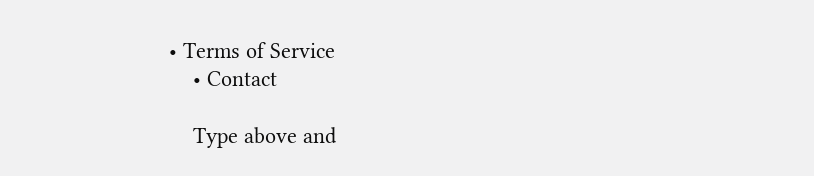• Terms of Service
    • Contact

    Type above and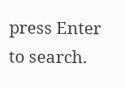press Enter to search.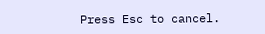Press Esc to cancel.